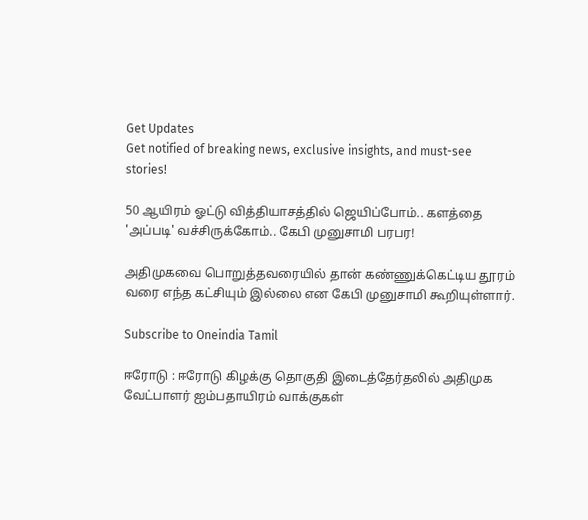Get Updates
Get notified of breaking news, exclusive insights, and must-see stories!

50 ஆயிரம் ஓட்டு வித்தியாசத்தில் ஜெயிப்போம்.. களத்தை 'அப்படி' வச்சிருக்கோம்.. கேபி முனுசாமி பரபர!

அதிமுகவை பொறுத்தவரையில் தான் கண்ணுக்கெட்டிய தூரம் வரை எந்த கட்சியும் இல்லை என கேபி முனுசாமி கூறியுள்ளார்.

Subscribe to Oneindia Tamil

ஈரோடு : ஈரோடு கிழக்கு தொகுதி இடைத்தேர்தலில் அதிமுக வேட்பாளர் ஐம்பதாயிரம் வாக்குகள்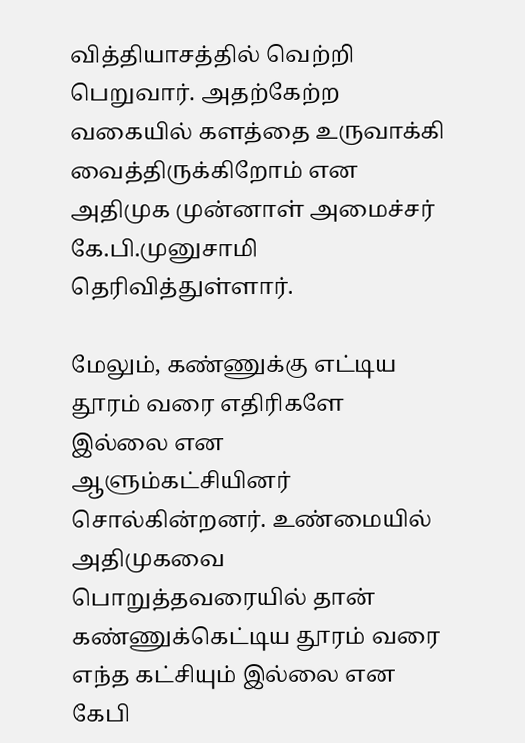வித்தியாசத்தில் வெற்றி பெறுவார். அதற்கேற்ற வகையில் களத்தை உருவாக்கி வைத்திருக்கிறோம் என அதிமுக முன்னாள் அமைச்சர் கே.பி.முனுசாமி தெரிவித்துள்ளார்.

மேலும், கண்ணுக்கு எட்டிய தூரம் வரை எதிரிகளே இல்லை என ஆளும்கட்சியினர் சொல்கின்றனர். உண்மையில் அதிமுகவை பொறுத்தவரையில் தான் கண்ணுக்கெட்டிய தூரம் வரை எந்த கட்சியும் இல்லை என கேபி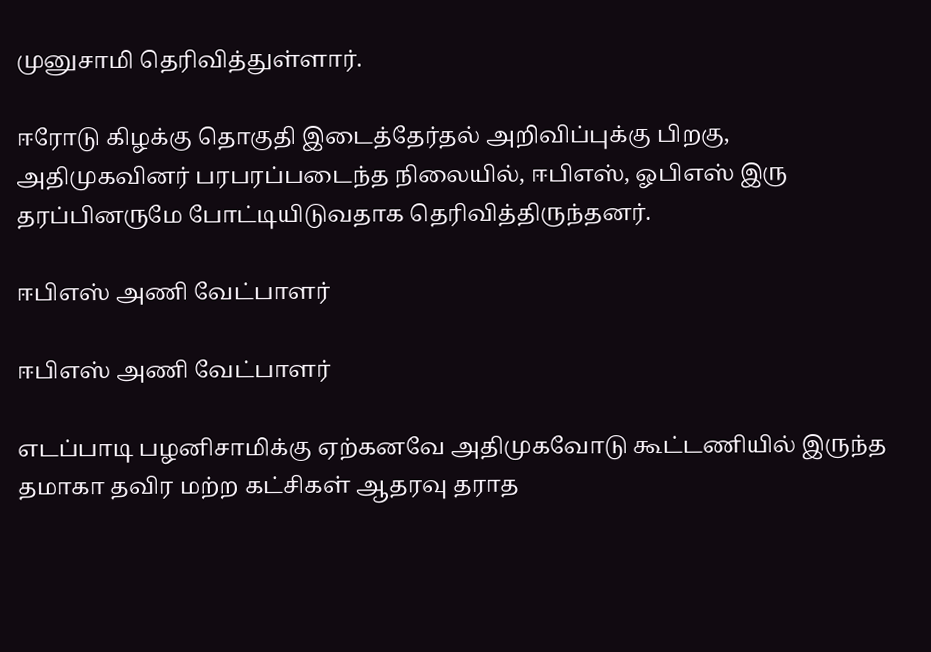முனுசாமி தெரிவித்துள்ளார்.

ஈரோடு கிழக்கு தொகுதி இடைத்தேர்தல் அறிவிப்புக்கு பிறகு, அதிமுகவினர் பரபரப்படைந்த நிலையில், ஈபிஎஸ், ஓபிஎஸ் இரு தரப்பினருமே போட்டியிடுவதாக தெரிவித்திருந்தனர்.

ஈபிஎஸ் அணி வேட்பாளர்

ஈபிஎஸ் அணி வேட்பாளர்

எடப்பாடி பழனிசாமிக்கு ஏற்கனவே அதிமுகவோடு கூட்டணியில் இருந்த தமாகா தவிர மற்ற கட்சிகள் ஆதரவு தராத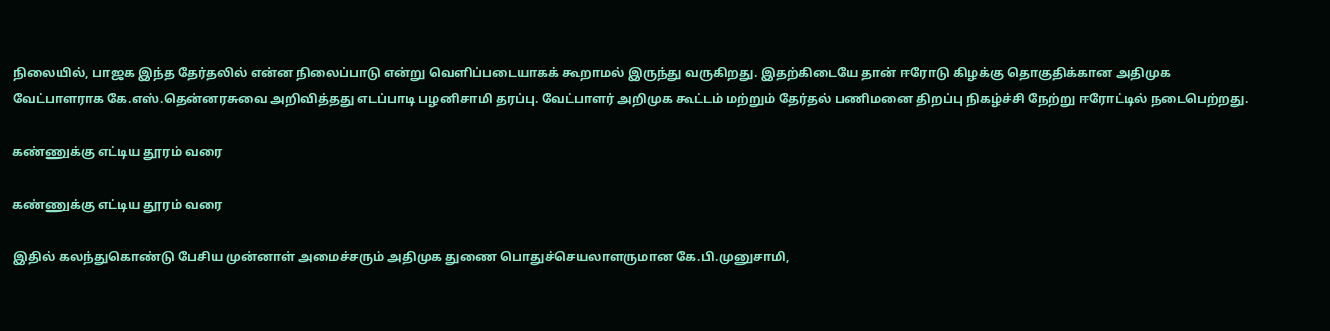நிலையில், பாஜக இந்த தேர்தலில் என்ன நிலைப்பாடு என்று வெளிப்படையாகக் கூறாமல் இருந்து வருகிறது. இதற்கிடையே தான் ஈரோடு கிழக்கு தொகுதிக்கான அதிமுக வேட்பாளராக கே.எஸ்.தென்னரசுவை அறிவித்தது எடப்பாடி பழனிசாமி தரப்பு. வேட்பாளர் அறிமுக கூட்டம் மற்றும் தேர்தல் பணிமனை திறப்பு நிகழ்ச்சி நேற்று ஈரோட்டில் நடைபெற்றது.

கண்ணுக்கு எட்டிய தூரம் வரை

கண்ணுக்கு எட்டிய தூரம் வரை

இதில் கலந்துகொண்டு பேசிய முன்னாள் அமைச்சரும் அதிமுக துணை பொதுச்செயலாளருமான கே.பி.முனுசாமி,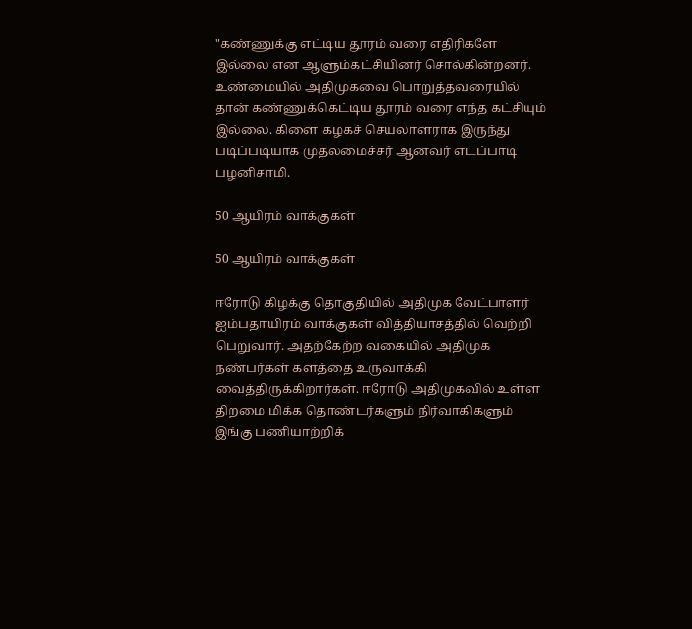"கண்ணுக்கு எட்டிய தூரம் வரை எதிரிகளே இல்லை என ஆளும்கட்சியினர் சொல்கின்றனர். உண்மையில் அதிமுகவை பொறுத்தவரையில் தான் கண்ணுக்கெட்டிய தூரம் வரை எந்த கட்சியும் இல்லை. கிளை கழகச் செயலாளராக இருந்து படிப்படியாக முதலமைச்சர் ஆனவர் எடப்பாடி பழனிசாமி.

50 ஆயிரம் வாக்குகள்

50 ஆயிரம் வாக்குகள்

ஈரோடு கிழக்கு தொகுதியில் அதிமுக வேட்பாளர் ஐம்பதாயிரம் வாக்குகள் வித்தியாசத்தில் வெற்றி பெறுவார். அதற்கேற்ற வகையில் அதிமுக நண்பர்கள் களத்தை உருவாக்கி வைத்திருக்கிறார்கள். ஈரோடு அதிமுகவில் உள்ள திறமை மிக்க தொண்டர்களும் நிர்வாகிகளும் இங்கு பணியாற்றிக்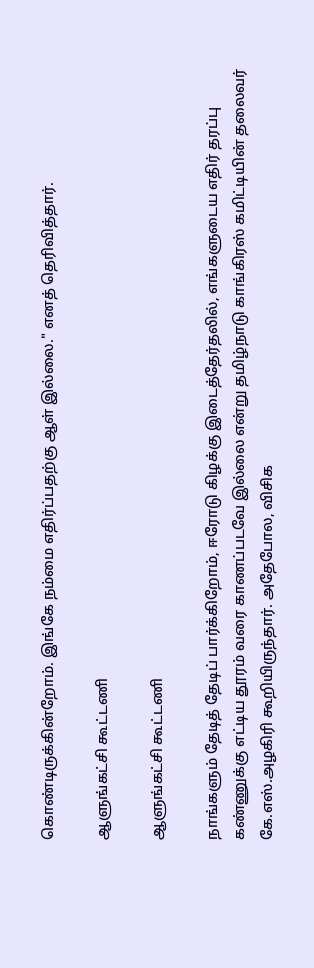கொண்டிருக்கின்றோம். இங்கே நம்மை எதிர்ப்பதற்கு ஆள் இல்லை." எனத் தெரிவித்தார்.

ஆளுங்கட்சி கூட்டணி

ஆளுங்கட்சி கூட்டணி

நாங்களும் தேடித் தேடிப் பார்க்கிறோம், ஈரோடு கிழக்கு இடைத்தேர்தலில், எங்களுடைய எதிர் தரப்பு கண்ணுக்கு எட்டிய தூரம் வரை காணப்படவே இல்லை என்று தமிழ்நாடு காங்கிரஸ் கமிட்டியின் தலைவர் கே.எஸ்.அழகிரி கூறியிருந்தார். அதேபோல, விசிக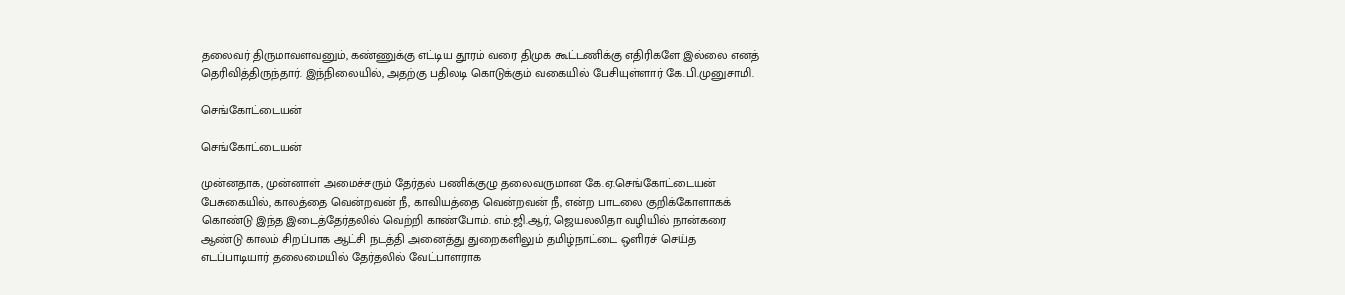தலைவர் திருமாவளவனும், கண்ணுக்கு எட்டிய தூரம் வரை திமுக கூட்டணிக்கு எதிரிகளே இல்லை எனத் தெரிவித்திருந்தார். இந்நிலையில், அதற்கு பதிலடி கொடுக்கும் வகையில் பேசியுள்ளார் கே.பி.முனுசாமி.

செங்கோட்டையன்

செங்கோட்டையன்

முன்னதாக, முன்னாள் அமைச்சரும் தேர்தல் பணிக்குழு தலைவருமான கே.ஏ.செங்கோட்டையன் பேசுகையில், காலத்தை வென்றவன் நீ, காவியத்தை வென்றவன் நீ, என்ற பாடலை குறிக்கோளாகக் கொண்டு இந்த இடைத்தேர்தலில் வெற்றி காண்போம். எம்.ஜி.ஆர், ஜெயலலிதா வழியில் நான்கரை ஆண்டு காலம் சிறப்பாக ஆட்சி நடத்தி அனைத்து துறைகளிலும் தமிழ்நாட்டை ஒளிரச் செய்த எடப்பாடியார் தலைமையில் தேர்தலில் வேட்பாளராக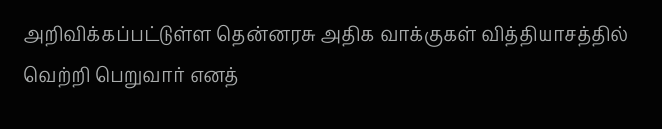அறிவிக்கப்பட்டுள்ள தென்னரசு அதிக வாக்குகள் வித்தியாசத்தில் வெற்றி பெறுவார் எனத்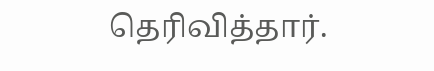தெரிவித்தார்.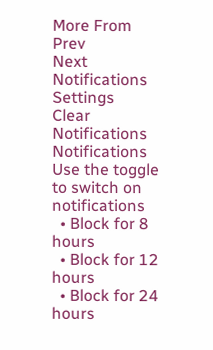More From
Prev
Next
Notifications
Settings
Clear Notifications
Notifications
Use the toggle to switch on notifications
  • Block for 8 hours
  • Block for 12 hours
  • Block for 24 hours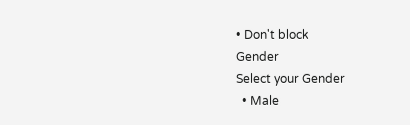• Don't block
Gender
Select your Gender
  • Male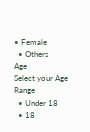• Female
  • Others
Age
Select your Age Range
  • Under 18
  • 18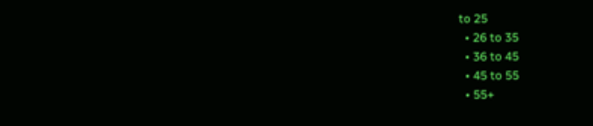to 25
  • 26 to 35
  • 36 to 45
  • 45 to 55
  • 55+